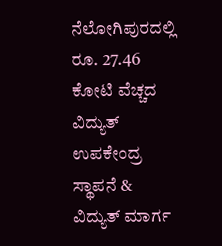ನೆಲೋಗಿಪುರದಲ್ಲಿ ರೂ. 27.46 ಕೋಟಿ ವೆಚ್ಚದ ವಿದ್ಯುತ್ ಉಪಕೇಂದ್ರ ಸ್ಥಾಪನೆ & ವಿದ್ಯುತ್ ಮಾರ್ಗ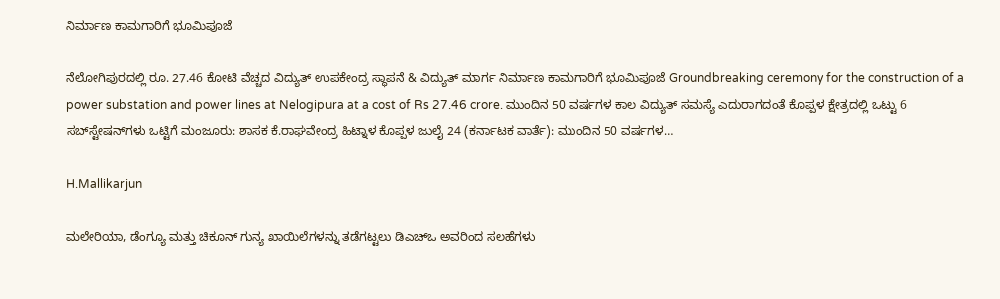ನಿರ್ಮಾಣ ಕಾಮಗಾರಿಗೆ ಭೂಮಿಪೂಜೆ

ನೆಲೋಗಿಪುರದಲ್ಲಿ ರೂ. 27.46 ಕೋಟಿ ವೆಚ್ಚದ ವಿದ್ಯುತ್ ಉಪಕೇಂದ್ರ ಸ್ಥಾಪನೆ & ವಿದ್ಯುತ್ ಮಾರ್ಗ ನಿರ್ಮಾಣ ಕಾಮಗಾರಿಗೆ ಭೂಮಿಪೂಜೆ Groundbreaking ceremony for the construction of a power substation and power lines at Nelogipura at a cost of Rs 27.46 crore. ಮುಂದಿನ 50 ವರ್ಷಗಳ ಕಾಲ ವಿದ್ಯುತ್ ಸಮಸ್ಯೆ ಎದುರಾಗದಂತೆ ಕೊಪ್ಪಳ ಕ್ಷೇತ್ರದಲ್ಲಿ ಒಟ್ಟು 6 ಸಬ್‌ಸ್ಟೇಷನ್‌ಗಳು ಒಟ್ಟಿಗೆ ಮಂಜೂರು: ಶಾಸಕ ಕೆ.ರಾಘವೇಂದ್ರ ಹಿಟ್ನಾಳ ಕೊಪ್ಪಳ ಜುಲೈ 24 (ಕರ್ನಾಟಕ ವಾರ್ತೆ): ಮುಂದಿನ 50 ವರ್ಷಗಳ…

H.Mallikarjun

ಮಲೇರಿಯಾ, ಡೆಂಗ್ಯೂ ಮತ್ತು ಚಿಕೂನ್ ಗುನ್ಯ ಖಾಯಿಲೆಗಳನ್ನು ತಡೆಗಟ್ಟಲು ಡಿಎಚ್‌ಒ ಅವರಿಂದ ಸಲಹೆಗಳು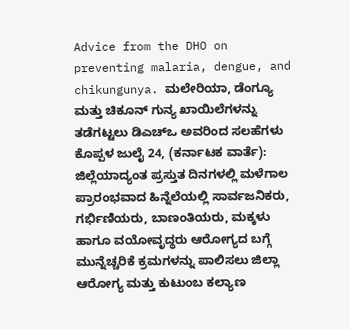Advice from the DHO on preventing malaria, dengue, and chikungunya. ಮಲೇರಿಯಾ, ಡೆಂಗ್ಯೂ ಮತ್ತು ಚಿಕೂನ್ ಗುನ್ಯ ಖಾಯಿಲೆಗಳನ್ನು ತಡೆಗಟ್ಟಲು ಡಿಎಚ್‌ಒ ಅವರಿಂದ ಸಲಹೆಗಳು ಕೊಪ್ಪಳ ಜುಲೈ 24, (ಕರ್ನಾಟಕ ವಾರ್ತೆ): ಜಿಲ್ಲೆಯಾದ್ಯಂತ ಪ್ರಸ್ತುತ ದಿನಗಳಲ್ಲಿ ಮಳೆಗಾಲ ಪ್ರಾರಂಭವಾದ ಹಿನ್ನೆಲೆಯಲ್ಲಿ ಸಾರ್ವಜನಿಕರು, ಗರ್ಭಿಣಿಯರು, ಬಾಣಂತಿಯರು, ಮಕ್ಕಳು ಹಾಗೂ ವಯೋವೃದ್ಧರು ಆರೋಗ್ಯದ ಬಗ್ಗೆ ಮುನ್ನೆಚ್ಚರಿಕೆ ಕ್ರಮಗಳನ್ನು ಪಾಲಿಸಲು ಜಿಲ್ಲಾ ಆರೋಗ್ಯ ಮತ್ತು ಕುಟುಂಬ ಕಲ್ಯಾಣ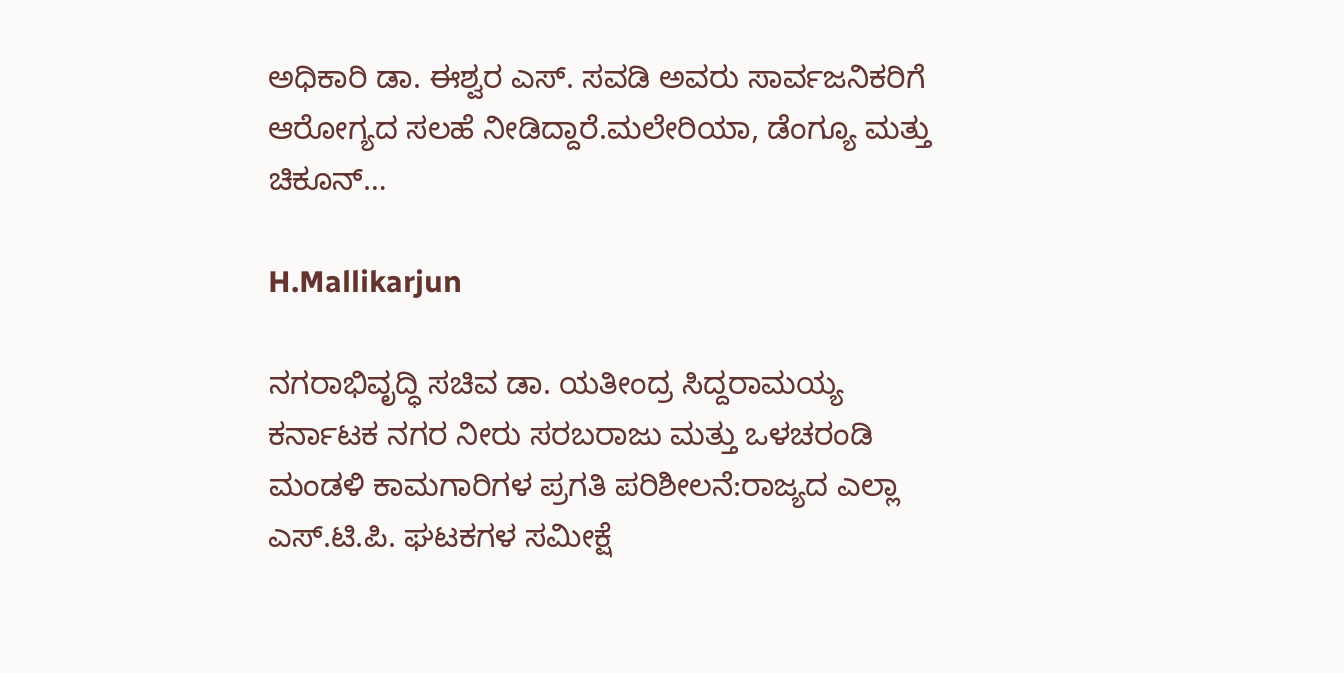ಅಧಿಕಾರಿ ಡಾ. ಈಶ್ವರ ಎಸ್. ಸವಡಿ ಅವರು ಸಾರ್ವಜನಿಕರಿಗೆ ಆರೋಗ್ಯದ ಸಲಹೆ ನೀಡಿದ್ದಾರೆ.ಮಲೇರಿಯಾ, ಡೆಂಗ್ಯೂ ಮತ್ತು ಚಿಕೂನ್…

H.Mallikarjun

ನಗರಾಭಿವೃದ್ಧಿ ಸಚಿವ ಡಾ. ಯತೀಂದ್ರ ಸಿದ್ದರಾಮಯ್ಯ ಕರ್ನಾಟಕ ನಗರ ನೀರು ಸರಬರಾಜು ಮತ್ತು ಒಳಚರಂಡಿ ಮಂಡಳಿ ಕಾಮಗಾರಿಗಳ ಪ್ರಗತಿ ಪರಿಶೀಲನೆ:ರಾಜ್ಯದ ಎಲ್ಲಾ ಎಸ್.ಟಿ.ಪಿ. ಘಟಕಗಳ ಸಮೀಕ್ಷೆ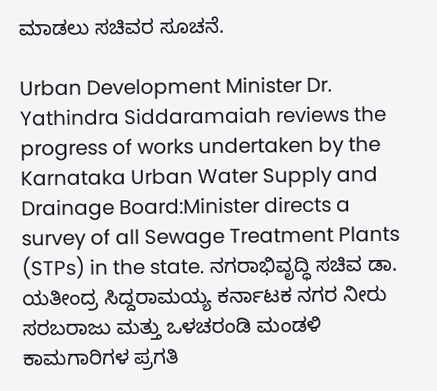ಮಾಡಲು ಸಚಿವರ ಸೂಚನೆ.

Urban Development Minister Dr. Yathindra Siddaramaiah reviews the progress of works undertaken by the Karnataka Urban Water Supply and Drainage Board:Minister directs a survey of all Sewage Treatment Plants (STPs) in the state. ನಗರಾಭಿವೃದ್ಧಿ ಸಚಿವ ಡಾ. ಯತೀಂದ್ರ ಸಿದ್ದರಾಮಯ್ಯ ಕರ್ನಾಟಕ ನಗರ ನೀರು ಸರಬರಾಜು ಮತ್ತು ಒಳಚರಂಡಿ ಮಂಡಳಿ ಕಾಮಗಾರಿಗಳ ಪ್ರಗತಿ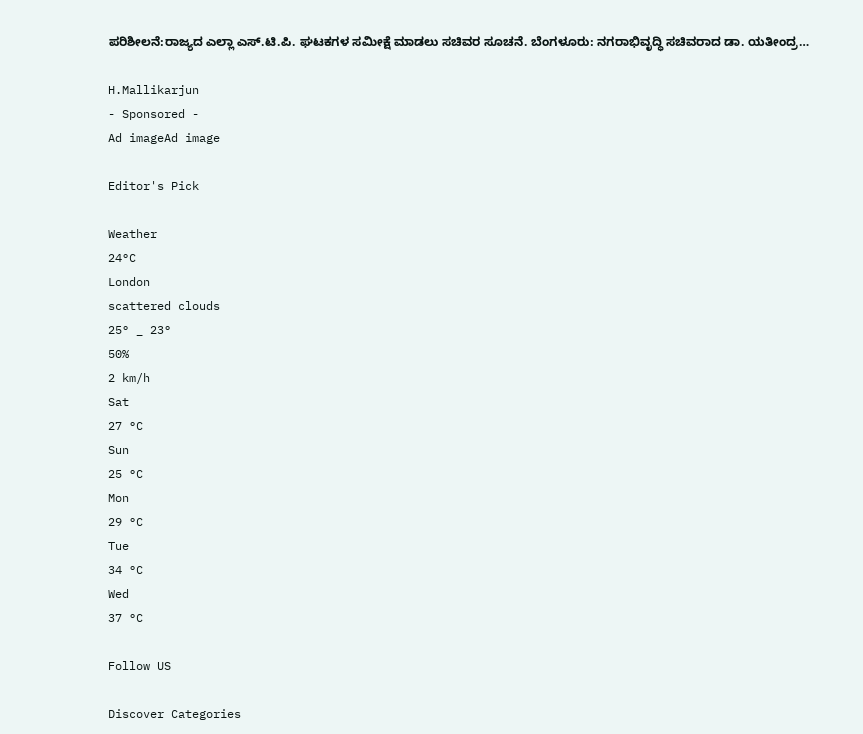ಪರಿಶೀಲನೆ:ರಾಜ್ಯದ ಎಲ್ಲಾ ಎಸ್.ಟಿ.ಪಿ. ಘಟಕಗಳ ಸಮೀಕ್ಷೆ ಮಾಡಲು ಸಚಿವರ ಸೂಚನೆ. ಬೆಂಗಳೂರು: ನಗರಾಭಿವೃದ್ಧಿ ಸಚಿವರಾದ ಡಾ. ಯತೀಂದ್ರ…

H.Mallikarjun
- Sponsored -
Ad imageAd image

Editor's Pick

Weather
24°C
London
scattered clouds
25° _ 23°
50%
2 km/h
Sat
27 °C
Sun
25 °C
Mon
29 °C
Tue
34 °C
Wed
37 °C

Follow US

Discover Categories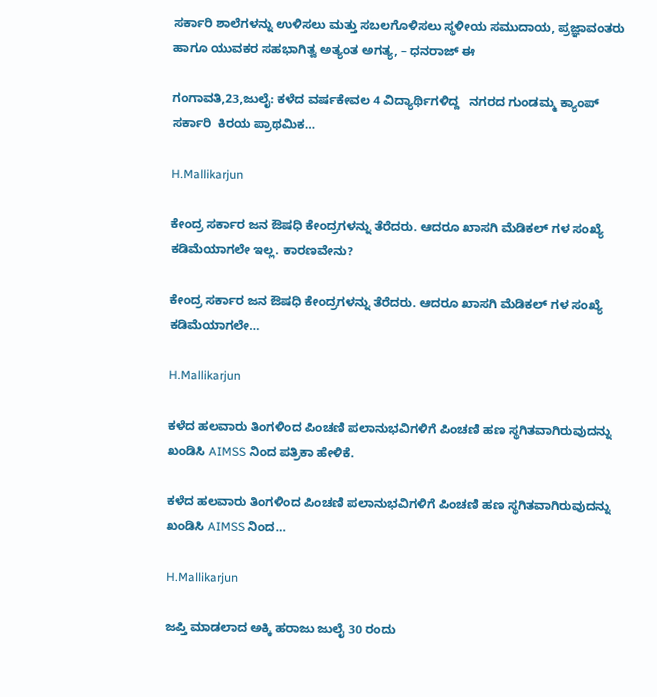ಸರ್ಕಾರಿ ಶಾಲೆಗಳನ್ನು ಉಳಿಸಲು ಮತ್ತು ಸಬಲಗೊಳಿಸಲು ಸ್ಥಳೀಯ ಸಮುದಾಯ, ಪ್ರಜ್ಞಾವಂತರು ಹಾಗೂ ಯುವಕರ ಸಹಭಾಗಿತ್ವ ಅತ್ಯಂತ ಅಗತ್ಯ, – ಧನರಾಜ್ ಈ

ಗಂಗಾವತಿ,23,ಜುಲೈ: ಕಳೆದ ವರ್ಷಕೇವಲ 4 ವಿದ್ಯಾರ್ಥಿಗಳಿದ್ದ   ನಗರದ ಗುಂಡಮ್ಮ ಕ್ಯಾಂಪ್  ಸರ್ಕಾರಿ  ಕಿರಯ ಪ್ರಾಥಮಿಕ…

H.Mallikarjun

ಕೇಂದ್ರ ಸರ್ಕಾರ ಜನ ಔಷಧಿ ಕೇಂದ್ರಗಳನ್ನು ತೆರೆದರು. ಆದರೂ ಖಾಸಗಿ ಮೆಡಿಕಲ್ ಗಳ ಸಂಖ್ಯೆ ಕಡಿಮೆಯಾಗಲೇ ಇಲ್ಲ. ಕಾರಣವೇನು?

ಕೇಂದ್ರ ಸರ್ಕಾರ ಜನ ಔಷಧಿ ಕೇಂದ್ರಗಳನ್ನು ತೆರೆದರು. ಆದರೂ ಖಾಸಗಿ ಮೆಡಿಕಲ್ ಗಳ ಸಂಖ್ಯೆ ಕಡಿಮೆಯಾಗಲೇ…

H.Mallikarjun

ಕಳೆದ ಹಲವಾರು ತಿಂಗಳಿಂದ ಪಿಂಚಣಿ ಪಲಾನುಭವಿಗಳಿಗೆ ಪಿಂಚಣಿ ಹಣ ಸ್ಥಗಿತವಾಗಿರುವುದನ್ನು    ಖಂಡಿಸಿ AIMSS ನಿಂದ ಪತ್ರಿಕಾ ಹೇಳಿಕೆ.

ಕಳೆದ ಹಲವಾರು ತಿಂಗಳಿಂದ ಪಿಂಚಣಿ ಪಲಾನುಭವಿಗಳಿಗೆ ಪಿಂಚಣಿ ಹಣ ಸ್ಥಗಿತವಾಗಿರುವುದನ್ನು    ಖಂಡಿಸಿ AIMSS ನಿಂದ…

H.Mallikarjun

ಜಪ್ತಿ ಮಾಡಲಾದ ಅಕ್ಕಿ ಹರಾಜು ಜುಲೈ 30 ರಂದು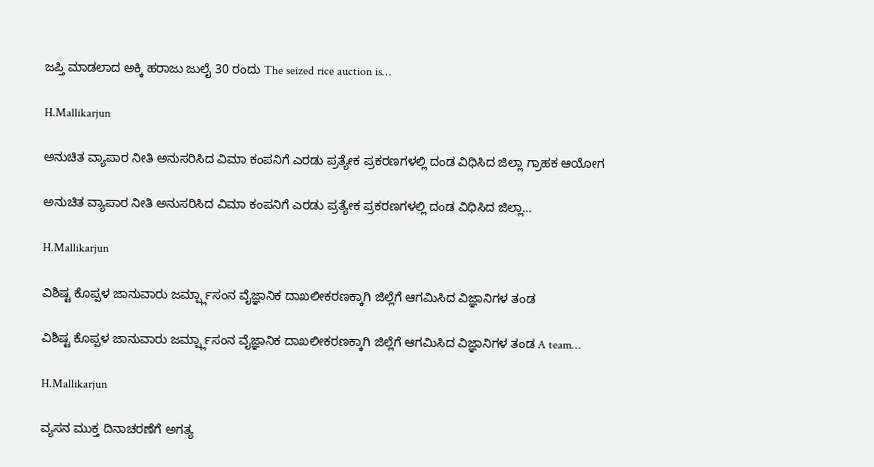ಜಪ್ತಿ ಮಾಡಲಾದ ಅಕ್ಕಿ ಹರಾಜು ಜುಲೈ 30 ರಂದು The seized rice auction is…

H.Mallikarjun

ಅನುಚಿತ ವ್ಯಾಪಾರ ನೀತಿ ಅನುಸರಿಸಿದ ವಿಮಾ ಕಂಪನಿಗೆ ಎರಡು ಪ್ರತ್ಯೇಕ ಪ್ರಕರಣಗಳಲ್ಲಿ ದಂಡ ವಿಧಿಸಿದ ಜಿಲ್ಲಾ ಗ್ರಾಹಕ ಆಯೋಗ

ಅನುಚಿತ ವ್ಯಾಪಾರ ನೀತಿ ಅನುಸರಿಸಿದ ವಿಮಾ ಕಂಪನಿಗೆ ಎರಡು ಪ್ರತ್ಯೇಕ ಪ್ರಕರಣಗಳಲ್ಲಿ ದಂಡ ವಿಧಿಸಿದ ಜಿಲ್ಲಾ…

H.Mallikarjun

ವಿಶಿಷ್ಟ ಕೊಪ್ಪಳ ಜಾನುವಾರು ಜರ್ಮ್ಪ್ಲಾಸಂನ ವೈಜ್ಞಾನಿಕ ದಾಖಲೀಕರಣಕ್ಕಾಗಿ ಜಿಲ್ಲೆಗೆ ಆಗಮಿಸಿದ ವಿಜ್ಞಾನಿಗಳ ತಂಡ

ವಿಶಿಷ್ಟ ಕೊಪ್ಪಳ ಜಾನುವಾರು ಜರ್ಮ್ಪ್ಲಾಸಂನ ವೈಜ್ಞಾನಿಕ ದಾಖಲೀಕರಣಕ್ಕಾಗಿ ಜಿಲ್ಲೆಗೆ ಆಗಮಿಸಿದ ವಿಜ್ಞಾನಿಗಳ ತಂಡ A team…

H.Mallikarjun

ವ್ಯಸನ ಮುಕ್ತ ದಿನಾಚರಣೆಗೆ ಅಗತ್ಯ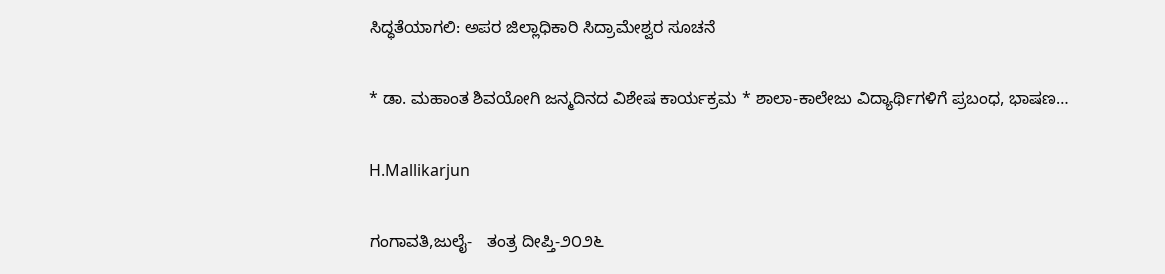ಸಿದ್ಧತೆಯಾಗಲಿ: ಅಪರ ಜಿಲ್ಲಾಧಿಕಾರಿ ಸಿದ್ರಾಮೇಶ್ವರ ಸೂಚನೆ

* ಡಾ. ಮಹಾಂತ ಶಿವಯೋಗಿ ಜನ್ಮದಿನದ ವಿಶೇಷ ಕಾರ್ಯಕ್ರಮ * ಶಾಲಾ-ಕಾಲೇಜು ವಿದ್ಯಾರ್ಥಿಗಳಿಗೆ ಪ್ರಬಂಧ, ಭಾಷಣ…

H.Mallikarjun

ಗಂಗಾವತಿ,ಜುಲೈ-   ತಂತ್ರ ದೀಪ್ತಿ-೨೦೨೬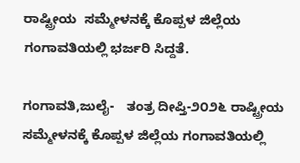ರಾಷ್ಟ್ರೀಯ  ಸಮ್ಮೇಳನಕ್ಕೆ ಕೊಪ್ಪಳ ಜಿಲ್ಲೆಯ ಗಂಗಾವತಿಯಲ್ಲಿ ಭರ್ಜರಿ ಸಿದ್ದತೆ.

ಗಂಗಾವತಿ,ಜುಲೈ-   ತಂತ್ರ ದೀಪ್ತಿ-೨೦೨೬ ರಾಷ್ಟ್ರೀಯ  ಸಮ್ಮೇಳನಕ್ಕೆ ಕೊಪ್ಪಳ ಜಿಲ್ಲೆಯ ಗಂಗಾವತಿಯಲ್ಲಿ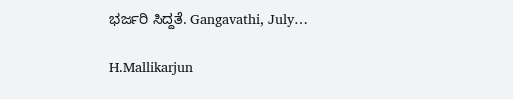ಭರ್ಜರಿ ಸಿದ್ದತೆ. Gangavathi, July…

H.Mallikarjun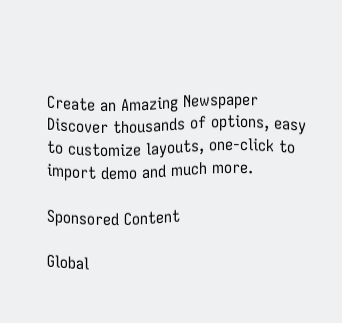Create an Amazing Newspaper
Discover thousands of options, easy to customize layouts, one-click to import demo and much more.

Sponsored Content

Global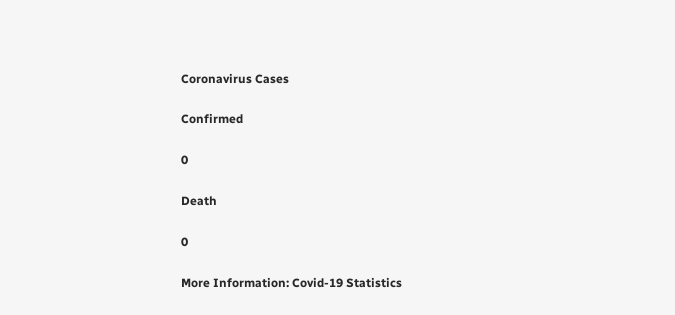Coronavirus Cases

Confirmed

0

Death

0

More Information: Covid-19 Statistics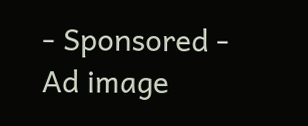- Sponsored -
Ad image